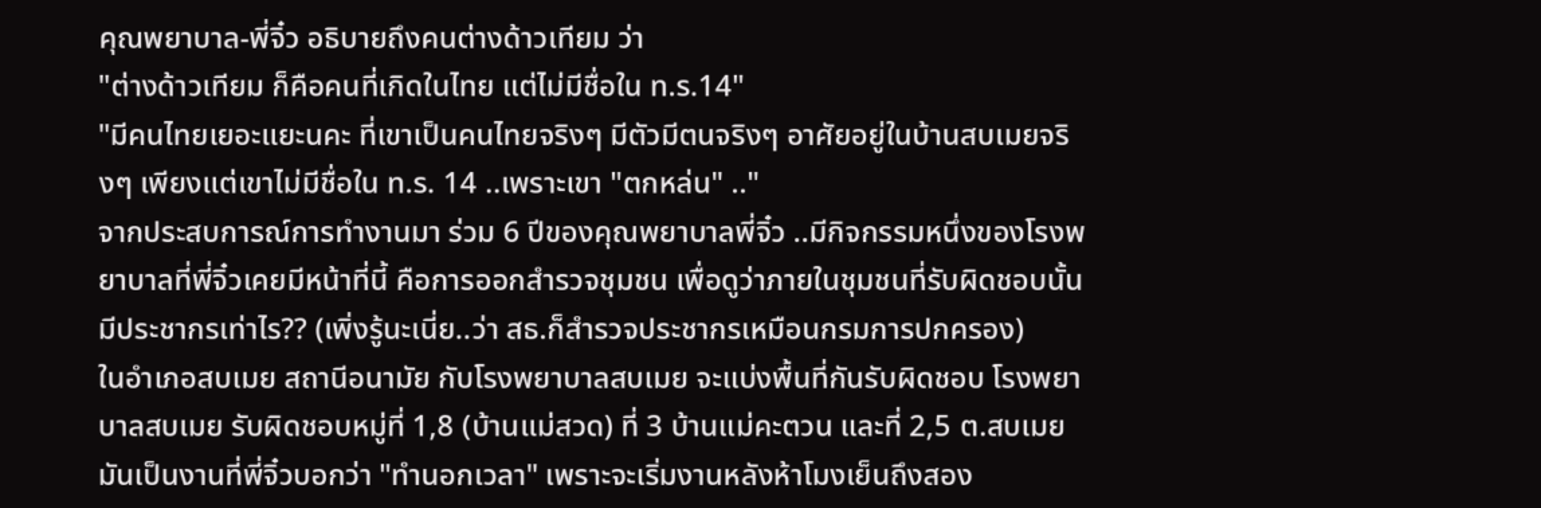คุณพยาบาล-พี่จิ๋ว อธิบายถึงคนต่างด้าวเทียม ว่า
"ต่างด้าวเทียม ก็คือคนที่เกิดในไทย แต่ไม่มีชื่อใน ท.ร.14"
"มีคนไทยเยอะแยะนคะ ที่เขาเป็นคนไทยจริงๆ มีตัวมีตนจริงๆ อาศัยอยู่ในบ้านสบเมยจริงๆ เพียงแต่เขาไม่มีชื่อใน ท.ร. 14 ..เพราะเขา "ตกหล่น" .."
จากประสบการณ์การทำงานมา ร่วม 6 ปีของคุณพยาบาลพี่จิ๋ว ..มีกิจกรรมหนึ่งของโรงพยาบาลที่พี่จิ๋วเคยมีหน้าที่นี้ คือการออกสำรวจชุมชน เพื่อดูว่าภายในชุมชนที่รับผิดชอบนั้น มีประชากรเท่าไร?? (เพิ่งรู้นะเนี่ย..ว่า สธ.ก็สำรวจประชากรเหมือนกรมการปกครอง)
ในอำเภอสบเมย สถานีอนามัย กับโรงพยาบาลสบเมย จะแบ่งพื้นที่กันรับผิดชอบ โรงพยาบาลสบเมย รับผิดชอบหมู่ที่ 1,8 (บ้านแม่สวด) ที่ 3 บ้านแม่คะตวน และที่ 2,5 ต.สบเมย มันเป็นงานที่พี่จิ๋วบอกว่า "ทำนอกเวลา" เพราะจะเริ่มงานหลังห้าโมงเย็นถึงสอง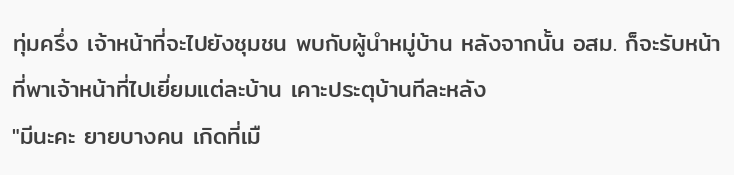ทุ่มครึ่ง เจ้าหน้าที่จะไปยังชุมชน พบกับผู้นำหมู่บ้าน หลังจากนั้น อสม. ก็จะรับหน้าที่พาเจ้าหน้าที่ไปเยี่ยมแต่ละบ้าน เคาะประตุบ้านทีละหลัง
"มีนะคะ ยายบางคน เกิดที่เมื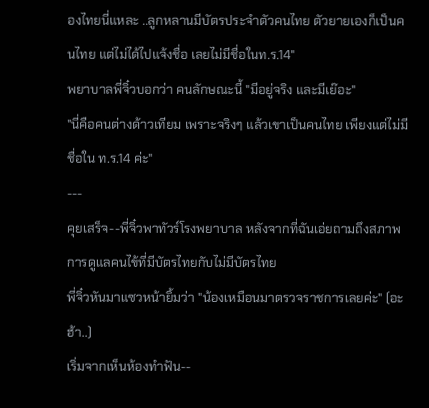องไทยนี่แหละ ..ลูกหลานมีบัตรประจำตัวคนไทย ตัวยายเองก็เป็นคนไทย แต่ไม่ได้ไปแจ้งชื่อ เลยไม่มีชื่อในท.ร.14"
พยาบาลพี่จิ๋วบอกว่า คนลักษณะนี้ "มีอยู่จริง และมีเย๊อะ"
"นี่คือคนต่างด้าวเทียม เพราะจริงๆ แล้วเขาเป็นคนไทย เพียงแต่ไม่มีชื่อใน ท.ร.14 ค่ะ"
---
คุยเสร็จ--พี่จิ๋วพาทัวร์โรงพยาบาล หลังจากที่ฉันเอ่ยถามถึงสภาพการดูแลคนไข้ที่มีบัตรไทยกับไม่มีบัตรไทย
พี่จิ๋วหันมาแซวหน้ายิ้มว่า "น้องเหมือนมาตรวจราชการเลยค่ะ" (อะฮ้า..)
เริ่มจากเห็นห้องทำฟัน--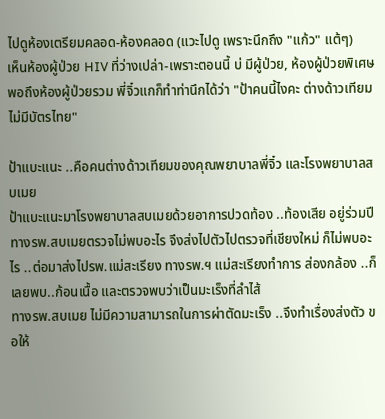ไปดูห้องเตรียมคลอด-ห้องคลอด (แวะไปดู เพราะนึกถึง "แก้ว" แต้ๆ)
เห็นห้องผู้ป่วย HIV ที่ว่างเปล่า-เพราะตอนนี้ บ่ มีผู้ป่วย, ห้องผู้ป่วยพิเศษ
พอถึงห้องผู้ป่วยรวม พี่จิ๋วแกก็ทำท่านึกได้ว่า "ป้าคนนี้ไงคะ ต่างด้าวเทียม ไม่มีบัตรไทย"

ป้าแบะแนะ ..คือคนต่างด้าวเทียมของคุณพยาบาลพี่จิ๋ว และโรงพยาบาลสบเมย
ป้าแบะแนะมาโรงพยาบาลสบเมยด้วยอาการปวดท้อง ..ท้องเสีย อยู่ร่วมปี
ทางรพ.สบเมยตรวจไม่พบอะไร จึงส่งไปตัวไปตรวจที่เชียงใหม่ ก็ไม่พบอะไร ..ต่อมาส่งไปรพ.แม่สะเรียง ทางรพ.ฯ แม่สะเรียงทำการ ส่องกล้อง ..ก็เลยพบ..ก้อนเนื้อ และตรวจพบว่าเป็นมะเร็งที่ลำไส้
ทางรพ.สบเมย ไม่มีความสามารถในการผ่าตัดมะเร็ง ..จึงทำเรื่องส่งตัว ขอให้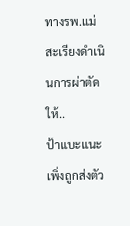ทางรพ.แม่สะเรียงดำเนินการผ่าตัดให้..
ป้าแบะแนะเพิ่งถูกส่งตัว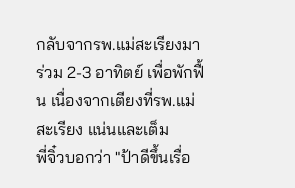กลับจากรพ.แม่สะเรียงมาร่วม 2-3 อาทิตย์ เพื่อพักฟื้น เนื่องจากเตียงที่รพ.แม่สะเรียง แน่นและเต็ม
พี่จิ๋วบอกว่า "ป้าดีขึ้นเรื่อ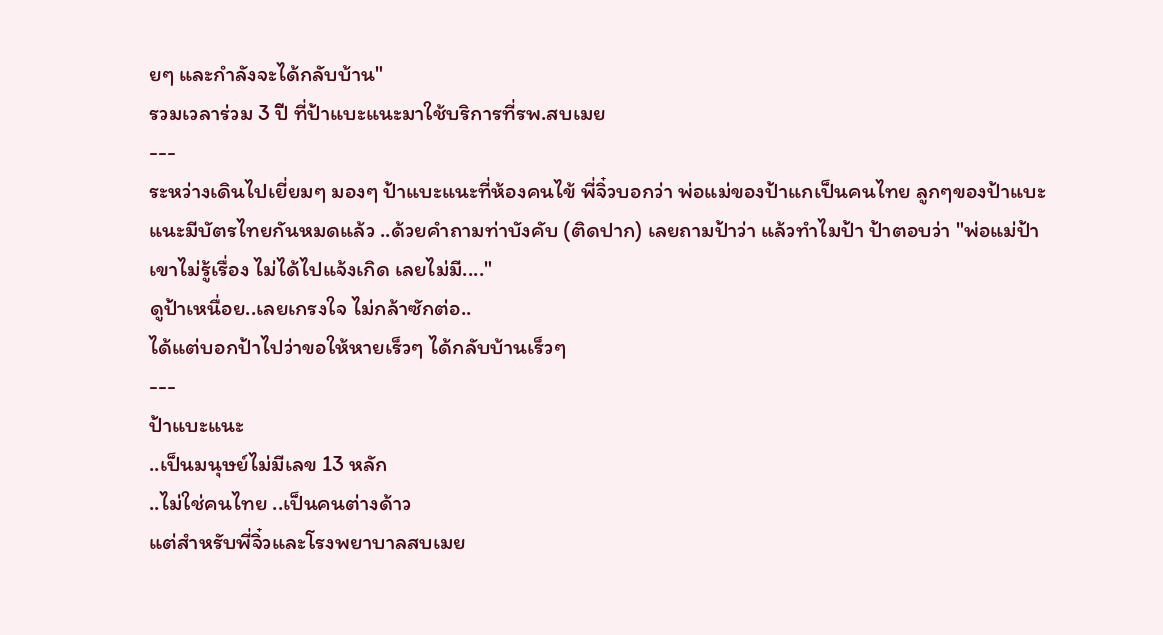ยๆ และกำลังจะได้กลับบ้าน"
รวมเวลาร่วม 3 ปี ที่ป้าแบะแนะมาใช้บริการที่รพ.สบเมย
---
ระหว่างเดินไปเยี่ยมๆ มองๆ ป้าแบะแนะที่ห้องคนไข้ พี่จิ๋วบอกว่า พ่อแม่ของป้าแกเป็นคนไทย ลูกๆของป้าแบะแนะมีบัตรไทยกันหมดแล้ว ..ด้วยคำถามท่าบังคับ (ติดปาก) เลยถามป้าว่า แล้วทำไมป้า ป้าตอบว่า "พ่อแม่ป้าเขาไม่รู้เรื่อง ไม่ได้ไปแจ้งเกิด เลยไม่มี...."
ดูป้าเหนื่อย..เลยเกรงใจ ไม่กล้าซักต่อ..
ได้แต่บอกป้าไปว่าขอให้หายเร็วๆ ได้กลับบ้านเร็วๆ
---
ป้าแบะแนะ
..เป็นมนุษย์ไม่มีเลข 13 หลัก
..ไม่ใช่คนไทย ..เป็นคนต่างด้าว
แต่สำหรับพี่จิ๋วและโรงพยาบาลสบเมย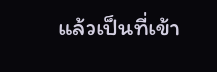แล้วเป็นที่เข้า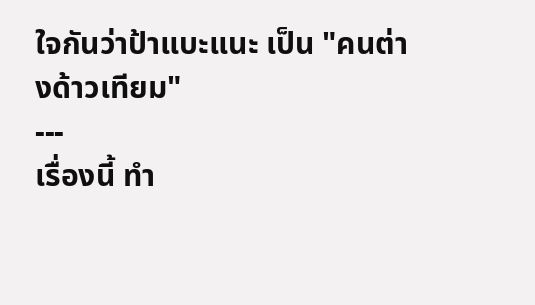ใจกันว่าป้าแบะแนะ เป็น "คนต่างด้าวเทียม"
---
เรื่องนี้ ทำ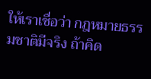ให้เราเชื่อว่า กฎหมายธรรมชาติมีจริง ถ้าคิด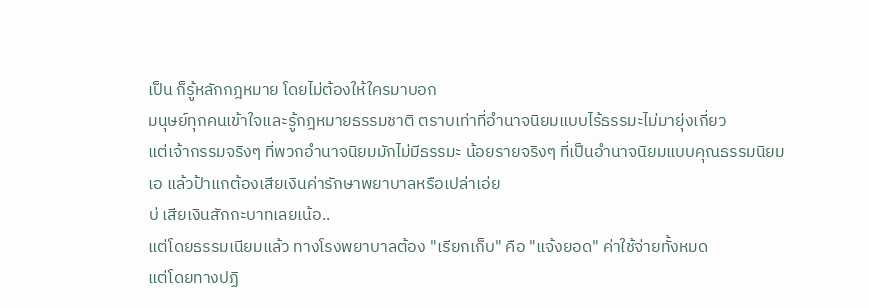เป็น ก็รู้หลักกฎหมาย โดยไม่ต้องให้ใครมาบอก
มนุษย์ทุกคนเข้าใจและรู้กฎหมายธรรมชาติ ตราบเท่าที่อำนาจนิยมแบบไร้ธรรมะไม่มายุ่งเกี่ยว
แต่เจ้ากรรมจริงๆ ที่พวกอำนาจนิยมมักไม่มีธรรมะ น้อยรายจริงๆ ที่เป็นอำนาจนิยมแบบคุณธรรมนิยม
เอ แล้วป้าแกต้องเสียเงินค่ารักษาพยาบาลหรือเปล่าเอ่ย
บ่ เสียเงินสักกะบาทเลยเน้อ..
แต่โดยธรรมเนียมแล้ว ทางโรงพยาบาลต้อง "เรียกเก็บ" คือ "แจ้งยอด" ค่าใช้จ่ายทั้งหมด
แต่โดยทางปฏิ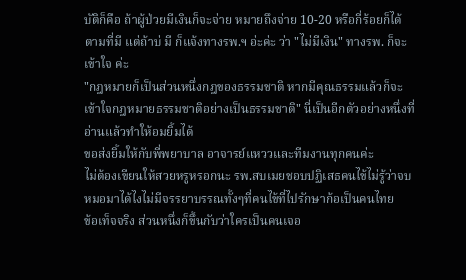บัติก็คือ ถ้าผู้ป่วยมีเงินก็จะจ่าย หมายถึงจ่าย 10-20 หรือกี่ร้อยก็ได้ ตามที่มี แต่ถ้าบ่ มี ก็แจ้งทางรพ.ฯ อ่ะค่ะ ว่า "ไม่มีเงิน" ทางรพ. ก็จะเข้าใจ ค่ะ
"กฎหมายก็เป็นส่วนหนึ่งกฎของธรรมชาติ หากมีคุณธรรมแล้วก็จะเข้าใจกฎหมายธรรมชาติอย่างเป็นธรรมชาติ" นี่เป็นอีกตัวอย่างหนึ่งที่อ่านแล้วทำให้อมยิ้มได้
ขอส่งยิ้มให้กับพี่พยาบาล อาจารย์แหววและทีมงานทุกคนค่ะ
ไม่ต้องเขียนให้สวยหรูหรอกนะ รพ.สบเมยชอบปฏิเสธคนไข้ไม่รู้ว่าจบหมอมาได้ไงไม่มีจรรยาบรรณทั้งๆที่คนไข้ที่ไปรักษาก้อเป็นคนไทย
ข้อเท็จจริง ส่วนหนึ่งก็ขึ้นกับว่าใครเป็นคนเจอ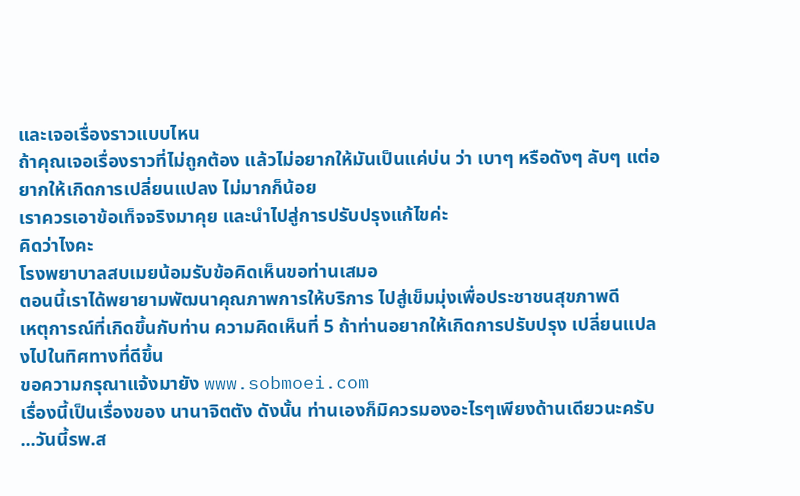และเจอเรื่องราวแบบไหน
ถ้าคุณเจอเรื่องราวที่ไม่ถูกต้อง แล้วไม่อยากให้มันเป็นแค่บ่น ว่า เบาๆ หรือดังๆ ลับๆ แต่อยากให้เกิดการเปลี่ยนแปลง ไม่มากก็น้อย
เราควรเอาข้อเท็จจริงมาคุย และนำไปสู่การปรับปรุงแก้ไขค่ะ
คิดว่าไงคะ
โรงพยาบาลสบเมยน้อมรับข้อคิดเห็นขอท่านเสมอ
ตอนนี้เราได้พยายามพัฒนาคุณภาพการให้บริการ ไปสู่เข็มมุ่งเพื่อประชาชนสุขภาพดี
เหตุการณ์ที่เกิดขึ้นกับท่าน ความคิดเห็นที่ 5 ถ้าท่านอยากให้เกิดการปรับปรุง เปลี่ยนแปลงไปในทิศทางที่ดีขึ้น
ขอความกรุณาแจ้งมายัง www.sobmoei.com
เรื่องนี้เป็นเรื่องของ นานาจิตตัง ดังนั้น ท่านเองก็มิควรมองอะไรๆเพียงด้านเดียวนะครับ
...วันนี้รพ.ส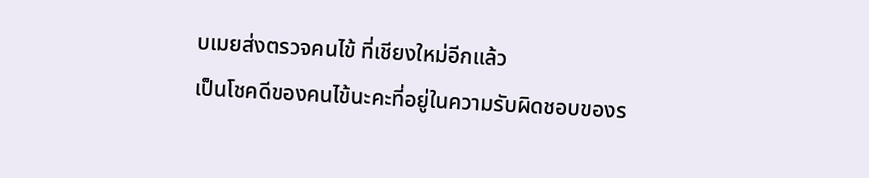บเมยส่งตรวจคนไข้ ที่เชียงใหม่อีกแล้ว
เป็นโชคดีของคนไข้นะคะที่อยู่ในความรับผิดชอบของร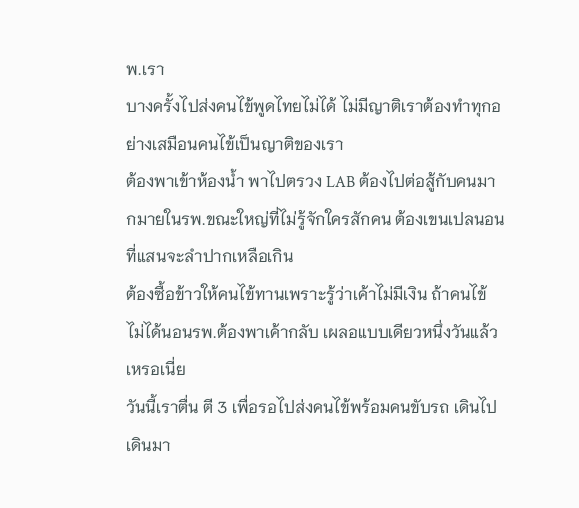พ.เรา
บางครั้งไปส่งคนไข้พูดไทยไม่ได้ ไม่มีญาติเราต้องทำทุกอย่างเสมือนคนไข้เป็นญาติของเรา
ต้องพาเข้าห้องน้ำ พาไปตรวง LAB ต้องไปต่อสู้กับคนมากมายในรพ.ขณะใหญ่ที่ไม่รู้จักใครสักคน ต้องเขนเปลนอนที่แสนจะลำปากเหลือเกิน
ต้องซื้อข้าวให้คนไข้ทานเพราะรู้ว่าเค้าไม่มีเงิน ถ้าคนไข้ ไม่ได้นอนรพ.ต้องพาเค้ากลับ เผลอแบบเดียวหนึ่งวันแล้วเหรอเนี่ย
วันนี้เราตื่น ตี 3 เพื่อรอไปส่งคนไข้พร้อมคนขับรถ เดินไปเดินมา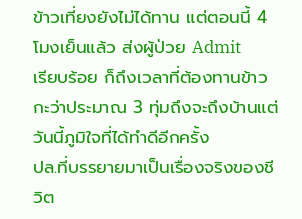ข้าวเที่ยงยังไม่ได้ทาน แต่ตอนนี้ 4 โมงเย็นแล้ว ส่งผู้ป่วย Admit
เรียบร้อย ก็ถึงเวลาที่ต้องทานข้าว กะว่าประมาณ 3 ทุ่มถึงจะถึงบ้านแต่วันนี้ภูมิใจที่ได้ทำดีอีกครั้ง
ปล.ที่บรรยายมาเป็นเรื่องจริงของชีวิต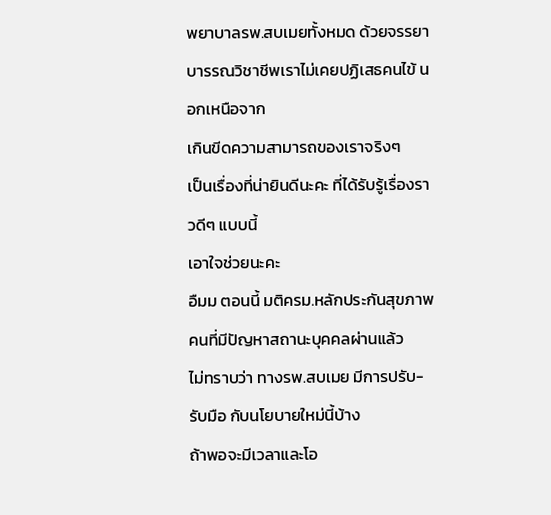พยาบาลรพ.สบเมยทั้งหมด ด้วยจรรยาบารรณวิชาชีพเราไม่เคยปฏิเสธคนไข้ นอกเหนือจาก
เกินขีดความสามารถของเราจริงๆ
เป็นเรื่องที่น่ายินดีนะคะ ที่ได้รับรู้เรื่องราวดีๆ แบบนี้
เอาใจช่วยนะคะ
อืมม ตอนนี้ มติครม.หลักประกันสุขภาพ คนที่มีปัญหาสถานะบุคคลผ่านแล้ว
ไม่ทราบว่า ทางรพ.สบเมย มีการปรับ-รับมือ กับนโยบายใหม่นี้บ้าง
ถ้าพอจะมีเวลาและโอ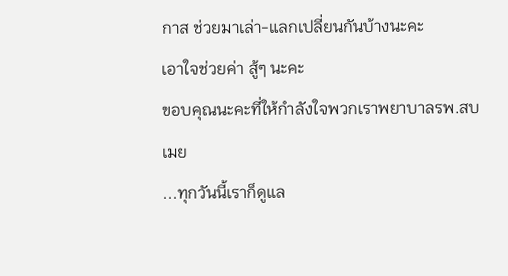กาส ช่วยมาเล่า-แลกเปลี่ยนกันบ้างนะคะ
เอาใจช่วยค่า สู้ๆ นะคะ
ขอบคุณนะคะที่ให้กำลังใจพวกเราพยาบาลรพ.สบเมย
...ทุกวันนี้เราก็ดูแล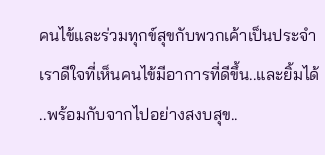คนไข้และร่วมทุกข์สุขกับพวกเค้าเป็นประจำ
เราดีใจที่เห็นคนไข้มีอาการที่ดีขึ้น..และยิ้มได้
..พร้อมกับจากไปอย่างสงบสุข..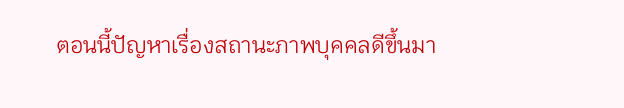ตอนนี้ปัญหาเรื่องสถานะภาพบุคคลดีขึ้นมา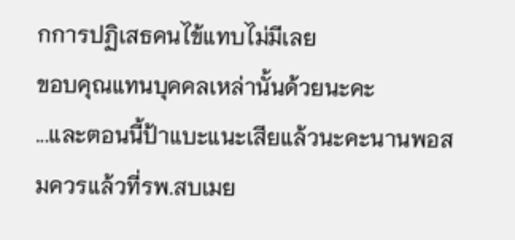กการปฏิเสธคนไข้แทบไม่มีเลย
ขอบคุณแทนบุคคลเหล่านั้นด้วยนะคะ
...และตอนนี้ป้าแบะแนะเสียแล้วนะคะนานพอสมควรแล้วที่รพ.สบเมย